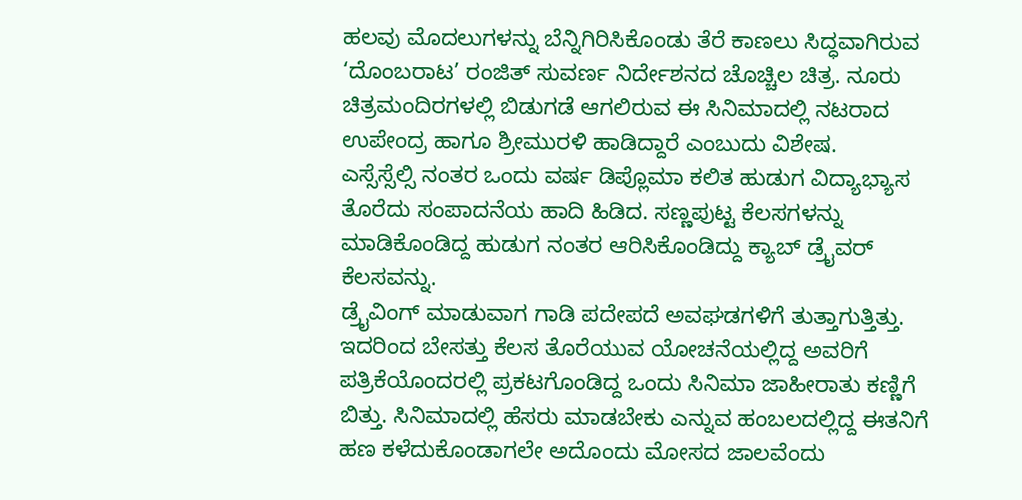ಹಲವು ಮೊದಲುಗಳನ್ನು ಬೆನ್ನಿಗಿರಿಸಿಕೊಂಡು ತೆರೆ ಕಾಣಲು ಸಿದ್ಧವಾಗಿರುವ ‘ದೊಂಬರಾಟ’ ರಂಜಿತ್ ಸುವರ್ಣ ನಿರ್ದೇಶನದ ಚೊಚ್ಚಿಲ ಚಿತ್ರ. ನೂರು ಚಿತ್ರಮಂದಿರಗಳಲ್ಲಿ ಬಿಡುಗಡೆ ಆಗಲಿರುವ ಈ ಸಿನಿಮಾದಲ್ಲಿ ನಟರಾದ ಉಪೇಂದ್ರ ಹಾಗೂ ಶ್ರೀಮುರಳಿ ಹಾಡಿದ್ದಾರೆ ಎಂಬುದು ವಿಶೇಷ.
ಎಸ್ಸೆಸ್ಸೆಲ್ಸಿ ನಂತರ ಒಂದು ವರ್ಷ ಡಿಪ್ಲೊಮಾ ಕಲಿತ ಹುಡುಗ ವಿದ್ಯಾಭ್ಯಾಸ ತೊರೆದು ಸಂಪಾದನೆಯ ಹಾದಿ ಹಿಡಿದ. ಸಣ್ಣಪುಟ್ಟ ಕೆಲಸಗಳನ್ನು ಮಾಡಿಕೊಂಡಿದ್ದ ಹುಡುಗ ನಂತರ ಆರಿಸಿಕೊಂಡಿದ್ದು ಕ್ಯಾಬ್ ಡ್ರೈವರ್ ಕೆಲಸವನ್ನು.
ಡ್ರೈವಿಂಗ್ ಮಾಡುವಾಗ ಗಾಡಿ ಪದೇಪದೆ ಅವಘಡಗಳಿಗೆ ತುತ್ತಾಗುತ್ತಿತ್ತು. ಇದರಿಂದ ಬೇಸತ್ತು ಕೆಲಸ ತೊರೆಯುವ ಯೋಚನೆಯಲ್ಲಿದ್ದ ಅವರಿಗೆ ಪತ್ರಿಕೆಯೊಂದರಲ್ಲಿ ಪ್ರಕಟಗೊಂಡಿದ್ದ ಒಂದು ಸಿನಿಮಾ ಜಾಹೀರಾತು ಕಣ್ಣಿಗೆ ಬಿತ್ತು. ಸಿನಿಮಾದಲ್ಲಿ ಹೆಸರು ಮಾಡಬೇಕು ಎನ್ನುವ ಹಂಬಲದಲ್ಲಿದ್ದ ಈತನಿಗೆ ಹಣ ಕಳೆದುಕೊಂಡಾಗಲೇ ಅದೊಂದು ಮೋಸದ ಜಾಲವೆಂದು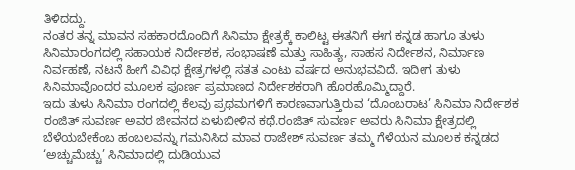ತಿಳಿದದ್ದು.
ನಂತರ ತನ್ನ ಮಾವನ ಸಹಕಾರದೊಂದಿಗೆ ಸಿನಿಮಾ ಕ್ಷೇತ್ರಕ್ಕೆ ಕಾಲಿಟ್ಟ ಈತನಿಗೆ ಈಗ ಕನ್ನಡ ಹಾಗೂ ತುಳು ಸಿನಿಮಾರಂಗದಲ್ಲಿ ಸಹಾಯಕ ನಿರ್ದೇಶಕ, ಸಂಭಾಷಣೆ ಮತ್ತು ಸಾಹಿತ್ಯ, ಸಾಹಸ ನಿರ್ದೇಶನ, ನಿರ್ಮಾಣ ನಿರ್ವಹಣೆ, ನಟನೆ ಹೀಗೆ ವಿವಿಧ ಕ್ಷೇತ್ರಗಳಲ್ಲಿ ಸತತ ಎಂಟು ವರ್ಷದ ಅನುಭವವಿದೆ. ಇದೀಗ ತುಳು ಸಿನಿಮಾವೊಂದರ ಮೂಲಕ ಪೂರ್ಣ ಪ್ರಮಾಣದ ನಿರ್ದೇಶಕರಾಗಿ ಹೊರಹೊಮ್ಮಿದ್ದಾರೆ.
ಇದು ತುಳು ಸಿನಿಮಾ ರಂಗದಲ್ಲಿ ಕೆಲವು ಪ್ರಥಮಗಳಿಗೆ ಕಾರಣವಾಗುತ್ತಿರುವ ‘ದೊಂಬರಾಟ’ ಸಿನಿಮಾ ನಿರ್ದೇಶಕ ರಂಜಿತ್ ಸುವರ್ಣ ಅವರ ಜೀವನದ ಏಳುಬೀಳಿನ ಕಥೆ.ರಂಜಿತ್ ಸುವರ್ಣ ಅವರು ಸಿನಿಮಾ ಕ್ಷೇತ್ರದಲ್ಲಿ ಬೆಳೆಯಬೇಕೆಂಬ ಹಂಬಲವನ್ನು ಗಮನಿಸಿದ ಮಾವ ರಾಜೇಶ್ ಸುವರ್ಣ ತಮ್ಮ ಗೆಳೆಯನ ಮೂಲಕ ಕನ್ನಡದ ‘ಅಚ್ಚುಮೆಚ್ಚು’ ಸಿನಿಮಾದಲ್ಲಿ ದುಡಿಯುವ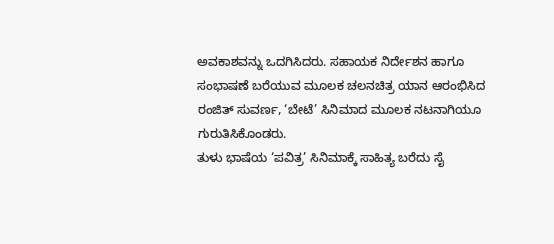ಅವಕಾಶವನ್ನು ಒದಗಿಸಿದರು. ಸಹಾಯಕ ನಿರ್ದೇಶನ ಹಾಗೂ ಸಂಭಾಷಣೆ ಬರೆಯುವ ಮೂಲಕ ಚಲನಚಿತ್ರ ಯಾನ ಆರಂಭಿಸಿದ ರಂಜಿತ್ ಸುವರ್ಣ, ‘ಬೇಟೆ’ ಸಿನಿಮಾದ ಮೂಲಕ ನಟನಾಗಿಯೂ ಗುರುತಿಸಿಕೊಂಡರು.
ತುಳು ಭಾಷೆಯ ‘ಪವಿತ್ರ’ ಸಿನಿಮಾಕ್ಕೆ ಸಾಹಿತ್ಯ ಬರೆದು ಸೈ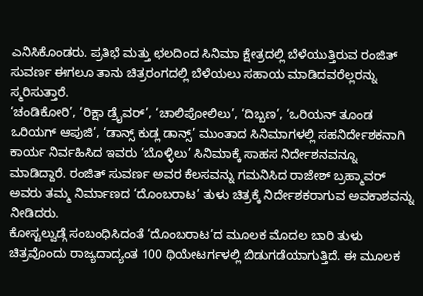ಎನಿಸಿಕೊಂಡರು. ಪ್ರತಿಭೆ ಮತ್ತು ಛಲದಿಂದ ಸಿನಿಮಾ ಕ್ಷೇತ್ರದಲ್ಲಿ ಬೆಳೆಯುತ್ತಿರುವ ರಂಜಿತ್ ಸುವರ್ಣ ಈಗಲೂ ತಾನು ಚಿತ್ರರಂಗದಲ್ಲಿ ಬೆಳೆಯಲು ಸಹಾಯ ಮಾಡಿದವರೆಲ್ಲರನ್ನು ಸ್ಮರಿಸುತ್ತಾರೆ.
‘ಚಂಡಿಕೋರಿ’, ‘ರಿಕ್ಷಾ ಡ್ರೈವರ್’, ‘ಚಾಲಿಪೋಲಿಲು’, ‘ದಿಬ್ಬಣ’, ‘ಒರಿಯನ್ ತೂಂಡ ಒರಿಯಗ್ ಆಪುಜಿ’, ‘ಡಾನ್ಸ್ ಕುಡ್ಲ ಡಾನ್ಸ್’ ಮುಂತಾದ ಸಿನಿಮಾಗಳಲ್ಲಿ ಸಹನಿರ್ದೇಶಕನಾಗಿ ಕಾರ್ಯ ನಿರ್ವಹಿಸಿದ ಇವರು ‘ಬೊಳ್ಳಿಲು’ ಸಿನಿಮಾಕ್ಕೆ ಸಾಹಸ ನಿರ್ದೇಶನವನ್ನೂ ಮಾಡಿದ್ದಾರೆ. ರಂಜಿತ್ ಸುವರ್ಣ ಅವರ ಕೆಲಸವನ್ನು ಗಮನಿಸಿದ ರಾಜೇಶ್ ಬ್ರಹ್ಮಾವರ್ ಅವರು ತಮ್ಮ ನಿರ್ಮಾಣದ ‘ದೊಂಬರಾಟ’ ತುಳು ಚಿತ್ರಕ್ಕೆ ನಿರ್ದೇಶಕರಾಗುವ ಅವಕಾಶವನ್ನು ನೀಡಿದರು.
ಕೋಸ್ಟಲ್ವುಡ್ಗೆ ಸಂಬಂಧಿಸಿದಂತೆ ‘ದೊಂಬರಾಟ’ದ ಮೂಲಕ ಮೊದಲ ಬಾರಿ ತುಳು ಚಿತ್ರವೊಂದು ರಾಜ್ಯದಾದ್ಯಂತ 100 ಥಿಯೇಟರ್ಗಳಲ್ಲಿ ಬಿಡುಗಡೆಯಾಗುತ್ತಿದೆ. ಈ ಮೂಲಕ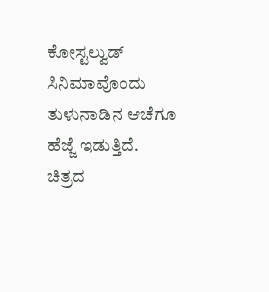ಕೋಸ್ಟಲ್ವುಡ್ ಸಿನಿಮಾವೊಂದು ತುಳುನಾಡಿನ ಆಚೆಗೂ ಹೆಜ್ಜೆ ಇಡುತ್ತಿದೆ.
ಚಿತ್ರದ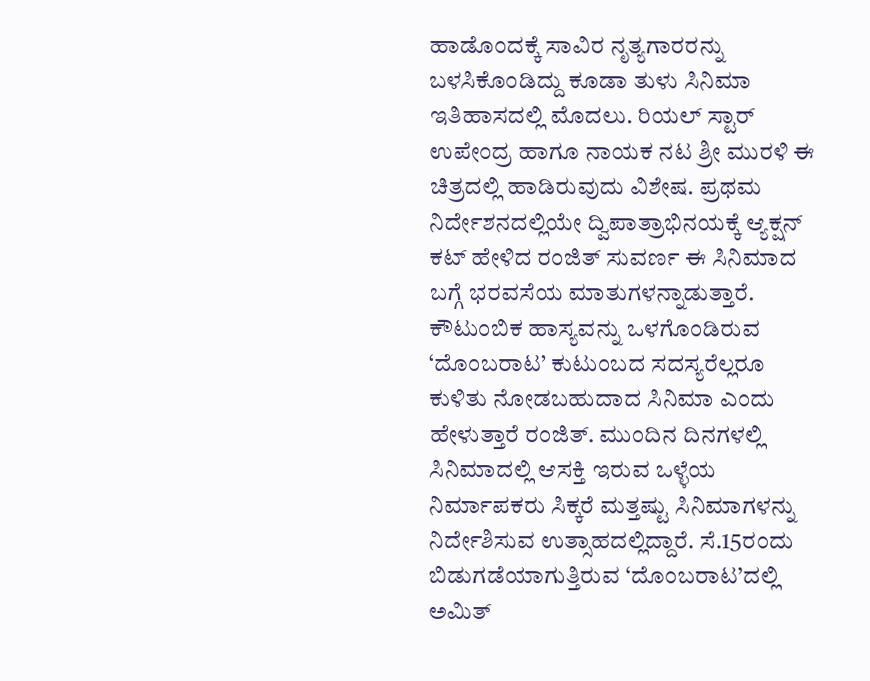ಹಾಡೊಂದಕ್ಕೆ ಸಾವಿರ ನೃತ್ಯಗಾರರನ್ನು ಬಳಸಿಕೊಂಡಿದ್ದು ಕೂಡಾ ತುಳು ಸಿನಿಮಾ ಇತಿಹಾಸದಲ್ಲಿ ಮೊದಲು. ರಿಯಲ್ ಸ್ಟಾರ್ ಉಪೇಂದ್ರ ಹಾಗೂ ನಾಯಕ ನಟ ಶ್ರೀ ಮುರಳಿ ಈ ಚಿತ್ರದಲ್ಲಿ ಹಾಡಿರುವುದು ವಿಶೇಷ. ಪ್ರಥಮ ನಿರ್ದೇಶನದಲ್ಲಿಯೇ ದ್ವಿಪಾತ್ರಾಭಿನಯಕ್ಕೆ ಆ್ಯಕ್ಷನ್ ಕಟ್ ಹೇಳಿದ ರಂಜಿತ್ ಸುವರ್ಣ ಈ ಸಿನಿಮಾದ ಬಗ್ಗೆ ಭರವಸೆಯ ಮಾತುಗಳನ್ನಾಡುತ್ತಾರೆ.
ಕೌಟುಂಬಿಕ ಹಾಸ್ಯವನ್ನು ಒಳಗೊಂಡಿರುವ ‘ದೊಂಬರಾಟ’ ಕುಟುಂಬದ ಸದಸ್ಯರೆಲ್ಲರೂ ಕುಳಿತು ನೋಡಬಹುದಾದ ಸಿನಿಮಾ ಎಂದು ಹೇಳುತ್ತಾರೆ ರಂಜಿತ್. ಮುಂದಿನ ದಿನಗಳಲ್ಲಿ ಸಿನಿಮಾದಲ್ಲಿ ಆಸಕ್ತಿ ಇರುವ ಒಳ್ಳೆಯ ನಿರ್ಮಾಪಕರು ಸಿಕ್ಕರೆ ಮತ್ತಷ್ಟು ಸಿನಿಮಾಗಳನ್ನು ನಿರ್ದೇಶಿಸುವ ಉತ್ಸಾಹದಲ್ಲಿದ್ದಾರೆ. ಸೆ.15ರಂದು ಬಿಡುಗಡೆಯಾಗುತ್ತಿರುವ ‘ದೊಂಬರಾಟ’ದಲ್ಲಿ ಅಮಿತ್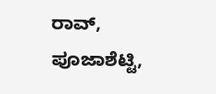ರಾವ್, ಪೂಜಾಶೆಟ್ಟಿ,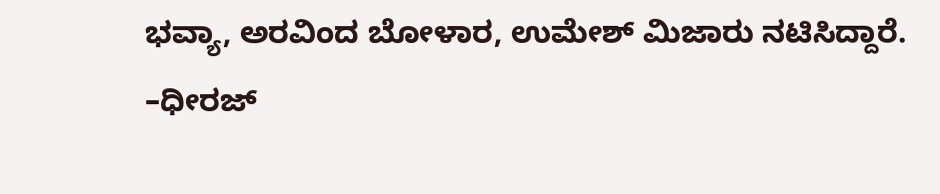ಭವ್ಯಾ, ಅರವಿಂದ ಬೋಳಾರ, ಉಮೇಶ್ ಮಿಜಾರು ನಟಿಸಿದ್ದಾರೆ.
–ಧೀರಜ್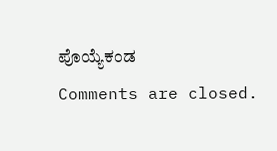ಪೊಯ್ಯೆಕಂಡ
Comments are closed.